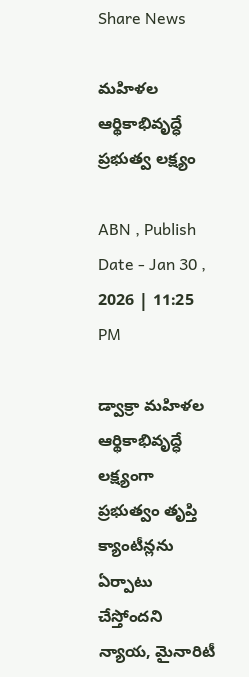Share News

మహిళల ఆర్థికాభివృద్ధే ప్రభుత్వ లక్ష్యం

ABN , Publish Date - Jan 30 , 2026 | 11:25 PM

డ్వాక్రా మహిళల ఆర్థికాభివృద్ధే లక్ష్యంగా ప్రభుత్వం తృప్తి క్యాంటీన్లను ఏర్పాటు చేస్తోందని న్యాయ, మైనారిటీ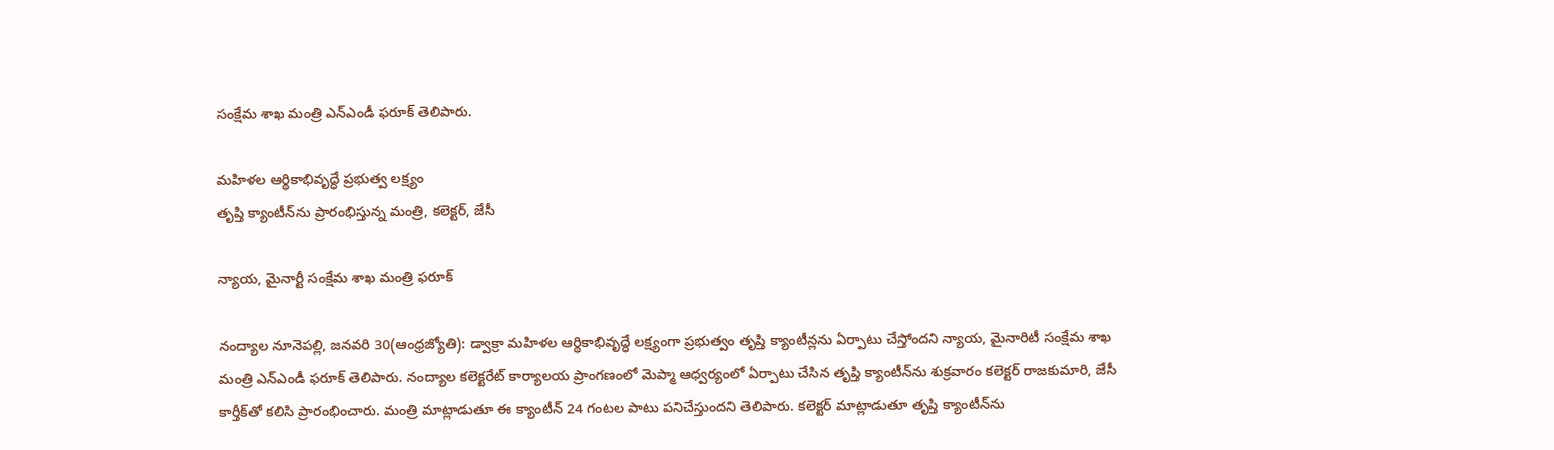సంక్షేమ శాఖ మంత్రి ఎన్‌ఎండీ ఫరూక్‌ తెలిపారు.

మహిళల ఆర్థికాభివృద్ధే ప్రభుత్వ లక్ష్యం
తృప్తి క్యాంటీన్‌ను ప్రారంభిస్తున్న మంత్రి, కలెక్టర్‌, జేసీ

న్యాయ, మైనార్టీ సంక్షేమ శాఖ మంత్రి ఫరూక్‌

నంద్యాల నూనెపల్లి, జనవరి 30(ఆంధ్రజ్యోతి): డ్వాక్రా మహిళల ఆర్థికాభివృద్ధే లక్ష్యంగా ప్రభుత్వం తృప్తి క్యాంటీన్లను ఏర్పాటు చేస్తోందని న్యాయ, మైనారిటీ సంక్షేమ శాఖ మంత్రి ఎన్‌ఎండీ ఫరూక్‌ తెలిపారు. నంద్యాల కలెక్టరేట్‌ కార్యాలయ ప్రాంగణంలో మెప్మా ఆధ్వర్యంలో ఏర్పాటు చేసిన తృప్తి క్యాంటీన్‌ను శుక్రవారం కలెక్టర్‌ రాజకుమారి, జేసీ కార్తీక్‌తో కలిసి ప్రారంభించారు. మంత్రి మాట్లాడుతూ ఈ క్యాంటీన్‌ 24 గంటల పాటు పనిచేస్తుందని తెలిపారు. కలెక్టర్‌ మాట్లాడుతూ తృప్తి క్యాంటీన్‌ను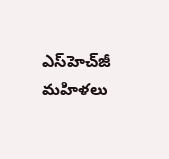ఎస్‌హెచ్‌జీ మహిళలు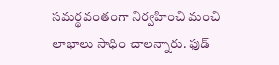సమర్థవంతంగా నిర్వహించి మంచి లాభాలు సాధిం చాలన్నారు. ఫుడ్‌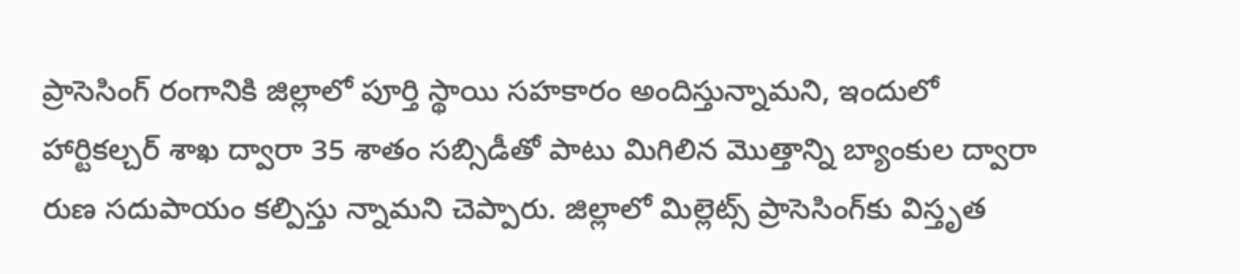ప్రాసెసింగ్‌ రంగానికి జిల్లాలో పూర్తి స్థాయి సహకారం అందిస్తున్నామని, ఇందులో హార్టికల్చర్‌ శాఖ ద్వారా 35 శాతం సబ్సిడీతో పాటు మిగిలిన మొత్తాన్ని బ్యాంకుల ద్వారా రుణ సదుపాయం కల్పిస్తు న్నామని చెప్పారు. జిల్లాలో మిల్లెట్స్‌ ప్రాసెసింగ్‌కు విస్తృత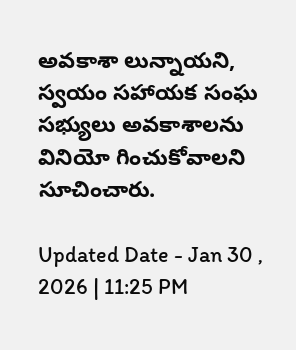అవకాశా లున్నాయని, స్వయం సహాయక సంఘ సభ్యులు అవకాశాలను వినియో గించుకోవాలని సూచించారు.

Updated Date - Jan 30 , 2026 | 11:25 PM